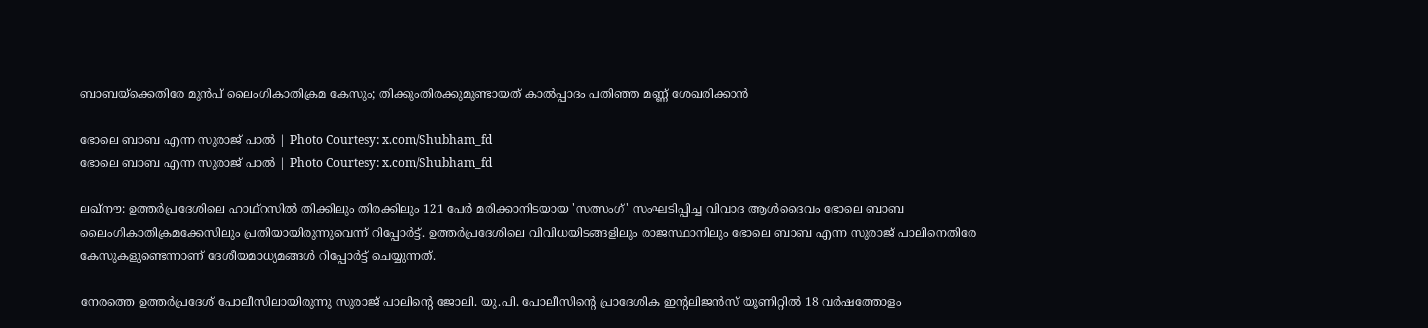ബാബയ്ക്കെതിരേ മുൻപ് ലൈംഗികാതിക്രമ കേസും; തിക്കുംതിരക്കുമുണ്ടായത് കാല്‍പ്പാദം പതിഞ്ഞ മണ്ണ് ശേഖരിക്കാൻ

ഭോലെ ബാബ എന്ന സുരാജ് പാല്‍ | Photo Courtesy: x.com/Shubham_fd
ഭോലെ ബാബ എന്ന സുരാജ് പാല്‍ | Photo Courtesy: x.com/Shubham_fd

ലഖ്‌നൗ: ഉത്തര്‍പ്രദേശിലെ ഹാഥ്‌റസില്‍ തിക്കിലും തിരക്കിലും 121 പേര്‍ മരിക്കാനിടയായ 'സത്സംഗ്' സംഘടിപ്പിച്ച വിവാദ ആള്‍ദൈവം ഭോലെ ബാബ ലൈംഗികാതിക്രമക്കേസിലും പ്രതിയായിരുന്നുവെന്ന് റിപ്പോര്‍ട്ട്. ഉത്തര്‍പ്രദേശിലെ വിവിധയിടങ്ങളിലും രാജസ്ഥാനിലും ഭോലെ ബാബ എന്ന സുരാജ് പാലിനെതിരേ കേസുകളുണ്ടെന്നാണ് ദേശീയമാധ്യമങ്ങള്‍ റിപ്പോര്‍ട്ട് ചെയ്യുന്നത്.

നേരത്തെ ഉത്തര്‍പ്രദേശ് പോലീസിലായിരുന്നു സുരാജ് പാലിന്റെ ജോലി. യു.പി. പോലീസിന്റെ പ്രാദേശിക ഇന്റലിജന്‍സ് യൂണിറ്റില്‍ 18 വര്‍ഷത്തോളം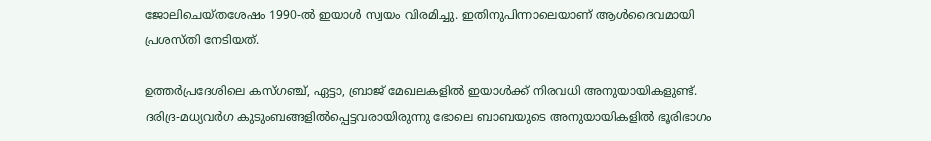ജോലിചെയ്തശേഷം 1990-ല്‍ ഇയാള്‍ സ്വയം വിരമിച്ചു. ഇതിനുപിന്നാലെയാണ് ആള്‍ദൈവമായി പ്രശസ്തി നേടിയത്.

ഉത്തര്‍പ്രദേശിലെ കസ്ഗഞ്ച്, ഏട്ടാ, ബ്രാജ് മേഖലകളില്‍ ഇയാള്‍ക്ക് നിരവധി അനുയായികളുണ്ട്. ദരിദ്ര-മധ്യവര്‍ഗ കുടുംബങ്ങളില്‍പ്പെട്ടവരായിരുന്നു ഭോലെ ബാബയുടെ അനുയായികളില്‍ ഭൂരിഭാഗം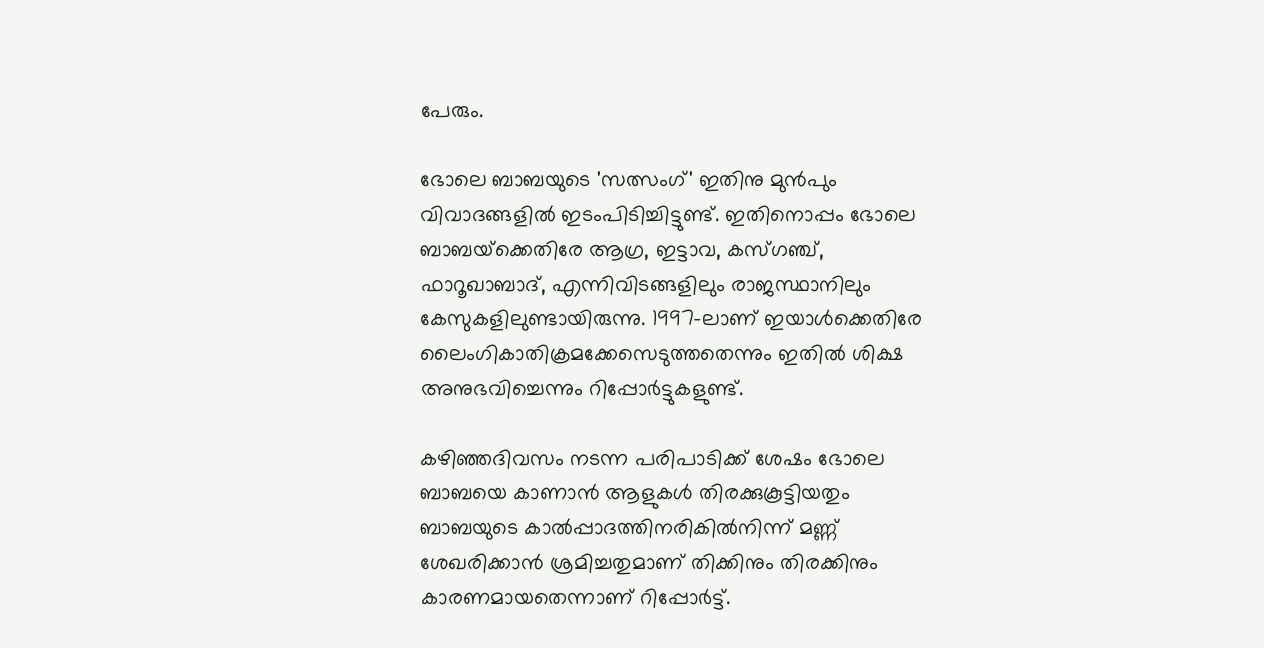പേരും.

ഭോലെ ബാബയുടെ 'സത്സംഗ്' ഇതിനു മുന്‍പും വിവാദങ്ങളില്‍ ഇടംപിടിച്ചിട്ടുണ്ട്. ഇതിനൊപ്പം ഭോലെ ബാബയ്‌ക്കെതിരേ ആഗ്ര, ഇട്ടാവ, കസ്ഗഞ്ച്, ഫാറൂഖാബാദ്, എന്നിവിടങ്ങളിലും രാജസ്ഥാനിലും കേസുകളിലുണ്ടായിരുന്നു. 1997-ലാണ് ഇയാള്‍ക്കെതിരേ ലൈംഗികാതിക്രമക്കേസെടുത്തതെന്നും ഇതില്‍ ശിക്ഷ അനുഭവിച്ചെന്നും റിപ്പോര്‍ട്ടുകളുണ്ട്.

കഴിഞ്ഞദിവസം നടന്ന പരിപാടിക്ക് ശേഷം ഭോലെ ബാബയെ കാണാന്‍ ആളുകള്‍ തിരക്കുകൂട്ടിയതും ബാബയുടെ കാല്‍പ്പാദത്തിനരികില്‍നിന്ന് മണ്ണ് ശേഖരിക്കാന്‍ ശ്രമിച്ചതുമാണ് തിക്കിനും തിരക്കിനും കാരണമായതെന്നാണ് റിപ്പോര്‍ട്ട്.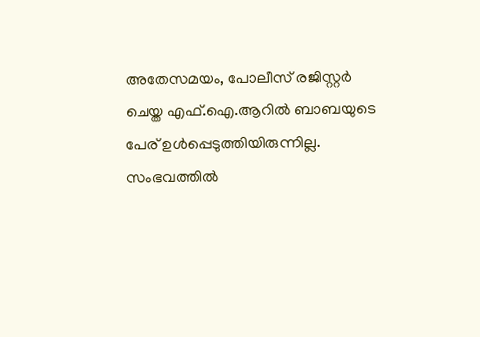അതേസമയം, പോലീസ് രജിസ്റ്റര്‍ ചെയ്ത എഫ്.ഐ.ആറില്‍ ബാബയുടെ പേര് ഉള്‍പ്പെടുത്തിയിരുന്നില്ല. സംഭവത്തില്‍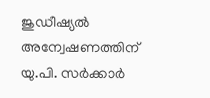ജുഡീഷ്യല്‍ അന്വേഷണത്തിന് യു.പി. സര്‍ക്കാര്‍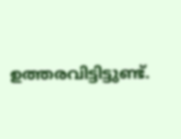ഉത്തരവിട്ടിട്ടുണ്ട്.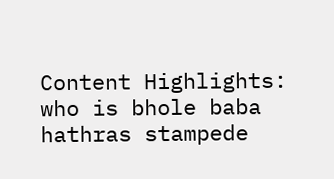Content Highlights: who is bhole baba hathras stampede